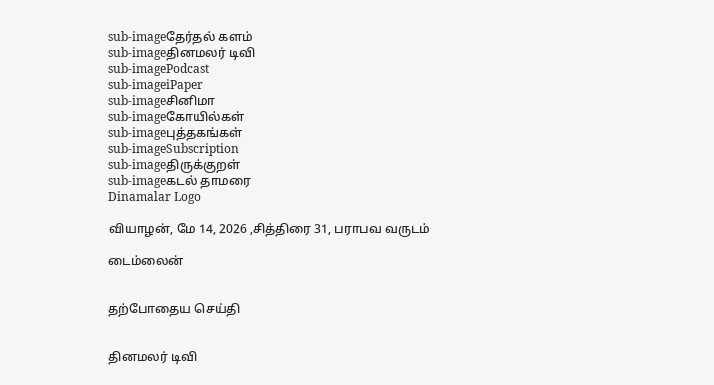sub-imageதேர்தல் களம்
sub-imageதினமலர் டிவி
sub-imagePodcast
sub-imageiPaper
sub-imageசினிமா
sub-imageகோயில்கள்
sub-imageபுத்தகங்கள்
sub-imageSubscription
sub-imageதிருக்குறள்
sub-imageகடல் தாமரை
Dinamalar Logo

வியாழன், மே 14, 2026 ,சித்திரை 31, பராபவ வருடம்

டைம்லைன்


தற்போதைய செய்தி


தினமலர் டிவி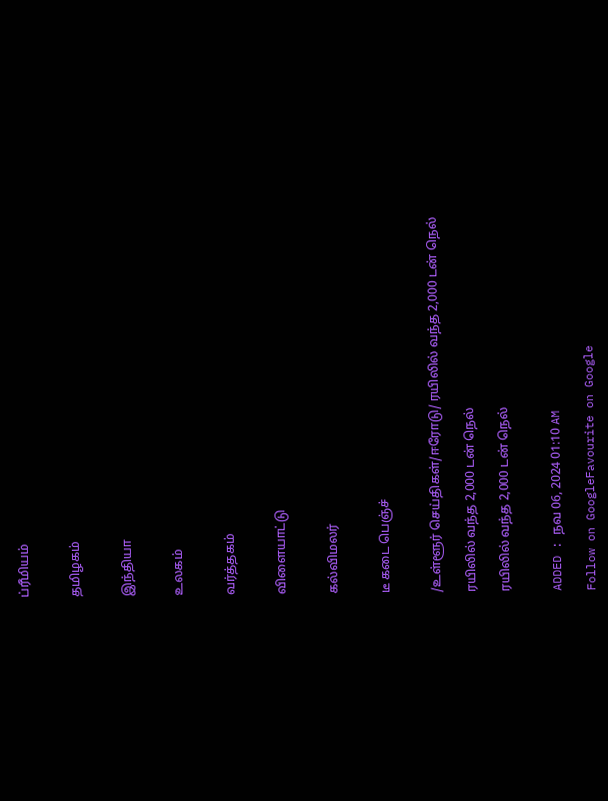ப்ரீமியம்


தமிழகம்


இந்தியா


உலகம்


வர்த்தகம்


விளையாட்டு


கல்விமலர்


டீ கடை பெஞ்ச்


/உள்ளூர் செய்திகள்/ஈரோடு/ ரயிலில் வந்த 2,000 டன் நெல்

ரயிலில் வந்த 2,000 டன் நெல்

ரயிலில் வந்த 2,000 டன் நெல்


ADDED : நவ 06, 2024 01:10 AM

Follow on GoogleFavourite on Google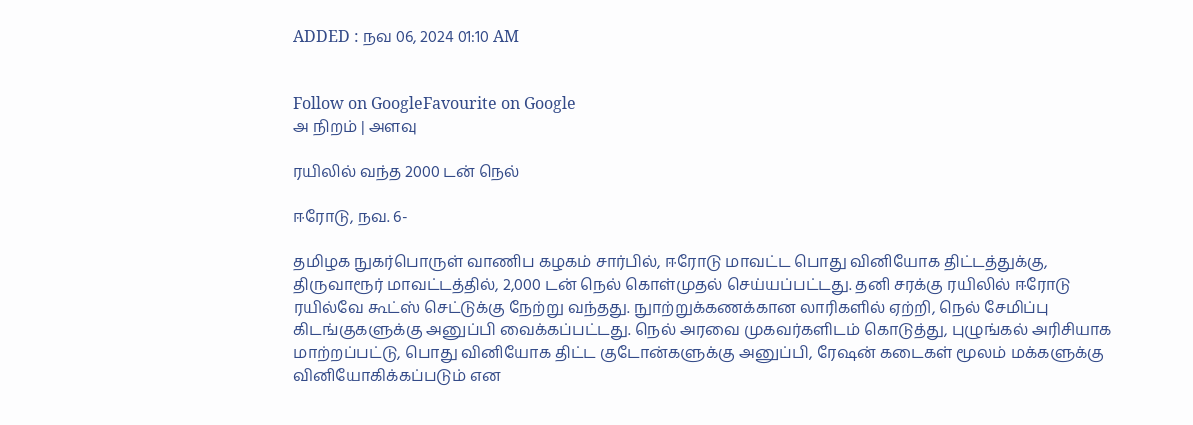ADDED : நவ 06, 2024 01:10 AM


Follow on GoogleFavourite on Google
அ நிறம் | அளவு

ரயிலில் வந்த 2000 டன் நெல்

ஈரோடு, நவ. 6-

தமிழக நுகர்பொருள் வாணிப கழகம் சார்பில், ஈரோடு மாவட்ட பொது வினியோக திட்டத்துக்கு, திருவாரூர் மாவட்டத்தில், 2,000 டன் நெல் கொள்முதல் செய்யப்பட்டது. தனி சரக்கு ரயிலில் ஈரோடு ரயில்வே கூட்ஸ் செட்டுக்கு நேற்று வந்தது. நுாற்றுக்கணக்கான லாரிகளில் ஏற்றி, நெல் சேமிப்பு கிடங்குகளுக்கு அனுப்பி வைக்கப்பட்டது. நெல் அரவை முகவர்களிடம் கொடுத்து, புழுங்கல் அரிசியாக மாற்றப்பட்டு, பொது வினியோக திட்ட குடோன்களுக்கு அனுப்பி, ரேஷன் கடைகள் மூலம் மக்களுக்கு வினியோகிக்கப்படும் என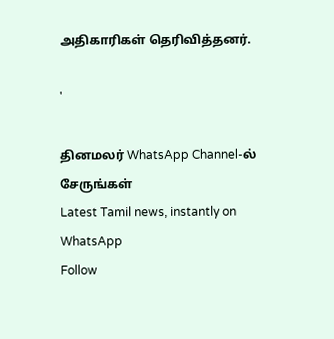அதிகாரிகள் தெரிவித்தனர்.

'

தினமலர் WhatsApp Channel-ல் சேருங்கள்
Latest Tamil news, instantly on WhatsApp
Follow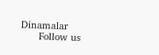Dinamalar
      Follow us